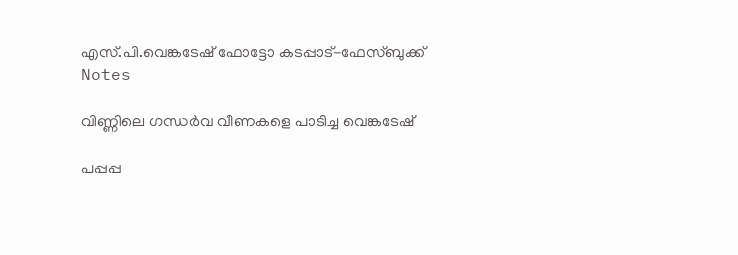എസ്.പി.വെങ്കടേഷ് ഫോട്ടോ കടപ്പാട്-ഫേസ്ബുക്ക്
Notes

വിണ്ണിലെ ഗന്ധർവ വീണകളെ പാടിച്ച വെങ്കടേഷ്

പപ്പപ്പ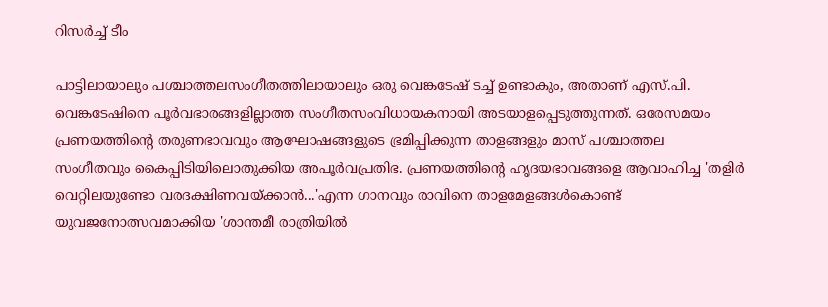റിസര്‍ച്ച് ടീം

പാട്ടിലായാലും പശ്ചാത്തലസംഗീതത്തിലായാലും ഒരു വെങ്കടേഷ് ടച്ച് ഉണ്ടാകും, അതാണ് എസ്.പി. വെങ്കടേഷിനെ പൂർവഭാരങ്ങളില്ലാത്ത സംഗീതസംവിധായകനായി അടയാളപ്പെടുത്തുന്നത്. ഒരേസമയം പ്രണയത്തിന്‍റെ തരുണഭാവവും ആഘോഷങ്ങളുടെ ഭ്രമിപ്പിക്കുന്ന താളങ്ങളും മാസ് പശ്ചാത്തല സംഗീതവും ‌‌കൈപ്പിടിയിലൊതുക്കിയ അപൂർവപ്രതിഭ. പ്രണയത്തിന്‍റെ ഹൃദയഭാവങ്ങളെ ആവാഹിച്ച 'തളിർ വെറ്റിലയുണ്ടോ വരദക്ഷിണവയ്ക്കാൻ...'എന്ന ഗാനവും രാവിനെ താളമേളങ്ങൾകൊണ്ട് യുവജനോത്സവമാക്കിയ 'ശാന്തമീ രാത്രിയിൽ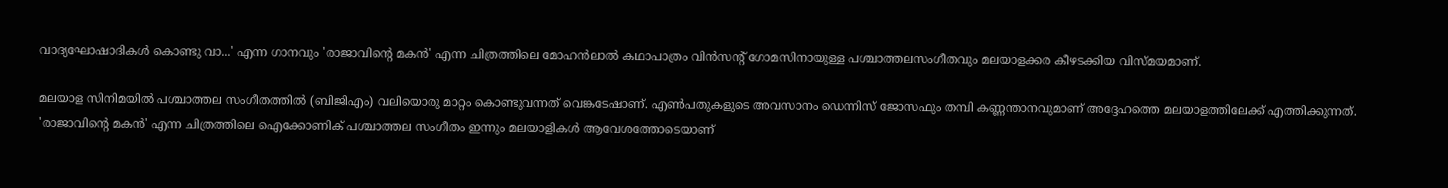വാദ്യഘോഷാദികൾ കൊണ്ടു വാ...' എന്ന ഗാനവും 'രാജാവിന്‍റെ മകൻ' എന്ന ചിത്രത്തിലെ മോഹൻലാൽ കഥാപാത്രം വിൻസന്‍റ് ഗോമസിനായുള്ള പശ്ചാത്തലസംഗീതവും മലയാളക്കര കീഴടക്കിയ വിസ്മയമാണ്.

മലയാള സിനിമയിൽ പശ്ചാത്തല സംഗീതത്തിൽ (ബിജിഎം) വലിയൊരു മാറ്റം കൊണ്ടുവന്നത് വെങ്കടേഷാണ്. എൺപതുകളുടെ അവസാനം ഡെന്നിസ് ജോസഫും തമ്പി കണ്ണന്താനവുമാണ് അദ്ദേഹത്തെ മലയാളത്തിലേക്ക് എത്തിക്കുന്നത്. 'രാജാവിന്‍റെ മകൻ' എന്ന ചിത്രത്തിലെ ഐക്കോണിക് പശ്ചാത്തല സംഗീതം ഇന്നും മലയാളികൾ ആവേശത്തോടെയാണ്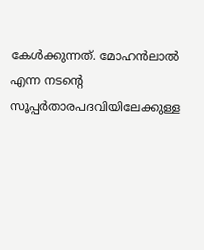കേൾക്കുന്നത്. മോഹൻലാൽ എന്ന നടന്‍റെ സൂപ്പർതാരപദവിയിലേക്കുള്ള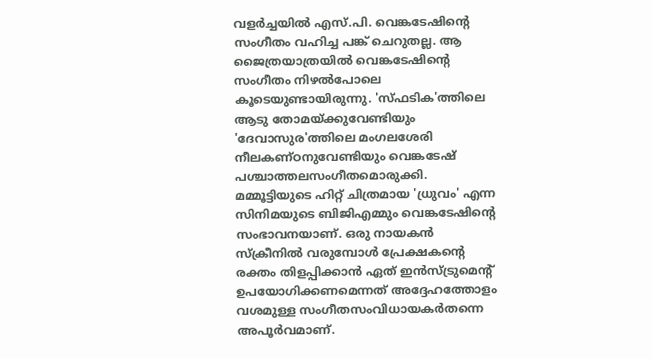വളർച്ചയിൽ എസ്.പി. വെങ്കടേഷിന്‍റെ സംഗീതം വഹിച്ച പങ്ക് ചെറുതല്ല. ആ ജൈത്രയാത്രയിൽ വെങ്കടേഷിന്‍റെ സംഗീതം നിഴൽപോലെ കൂടെയുണ്ടായിരുന്നു. 'സ്ഫടിക'ത്തിലെ ആടു തോമയ്ക്കുവേണ്ടിയും 'ദേവാസുര'ത്തിലെ മംഗലശേരി നീലകണ്ഠനുവേണ്ടിയും വെങ്കടേഷ് പശ്ചാത്തലസംഗീതമൊരുക്കി. മമ്മൂട്ടിയുടെ ഹിറ്റ് ചിത്രമായ 'ധ്രുവം' എന്ന സിനിമയുടെ ബിജിഎമ്മും വെങ്കടേഷിന്‍റെ സംഭാവനയാണ്. ഒരു നായകൻ സ്‌ക്രീനിൽ വരുമ്പോൾ പ്രേക്ഷകന്‍റെ രക്തം തിളപ്പിക്കാൻ ഏത് ഇൻസ്ട്രുമെന്‍റ് ഉപയോഗിക്കണമെന്നത് അദ്ദേഹത്തോളം വശമുള്ള സംഗീതസംവിധായകർതന്നെ അപൂർവമാണ്.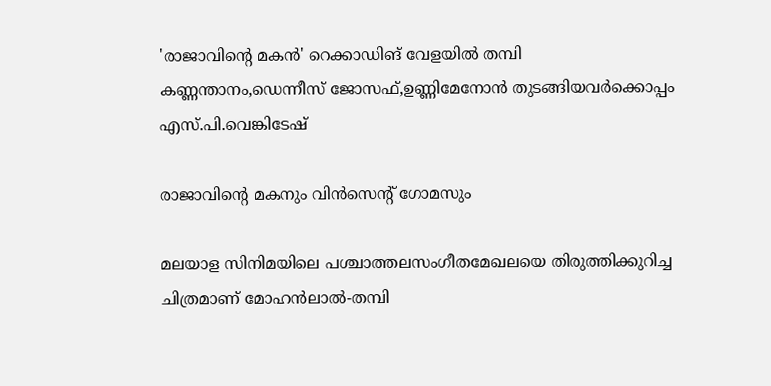'രാജാവിന്റെ മകൻ' റെക്കാഡിങ് വേളയിൽ തമ്പി കണ്ണന്താനം,ഡെന്നീസ് ജോസഫ്,ഉണ്ണിമേനോൻ തുടങ്ങിയവർക്കൊപ്പം എസ്.പി.വെങ്കിടേഷ്

രാജാവിന്‍റെ മകനും വിൻസെന്‍റ് ഗോമസും

മലയാള സിനിമയിലെ പശ്ചാത്തലസംഗീതമേഖലയെ തിരുത്തിക്കുറിച്ച ചിത്രമാണ് മോഹൻലാൽ-തമ്പി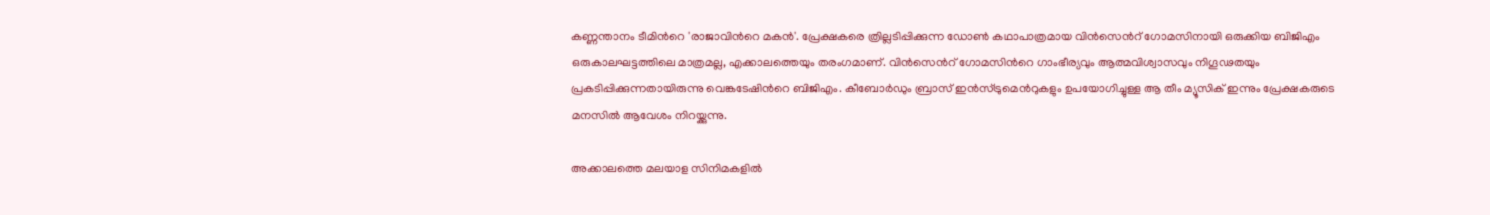കണ്ണന്താനം ടീമിന്‍റെ 'രാജാവിന്‍റെ മകൻ'. പ്രേക്ഷകരെ ത്രില്ലടിപ്പിക്കുന്ന ഡോൺ കഥാപാത്രമായ വിൻസെന്‍റ് ഗോമസിനായി ഒരുക്കിയ ബിജിഎം ഒരുകാലഘട്ടത്തിലെ മാത്രമല്ല, എക്കാലത്തെയും തരംഗമാണ്. വിൻസെന്‍റ് ഗോമസിന്‍റെ ഗാംഭീര്യവും ആത്മവിശ്വാസവും നിഗൂഢതയും പ്രകടിപ്പിക്കുന്നതായിരുന്നു വെങ്കടേഷിന്‍റെ ബിജിഎം. കീബോർഡും ബ്രാസ് ഇൻസ്ട്രുമെന്‍റുകളും ഉപയോഗിച്ചുള്ള ആ തീം മ്യൂസിക് ഇന്നും പ്രേക്ഷകരുടെ മനസിൽ ആവേശം നിറയ്ക്കുന്നു.

അക്കാലത്തെ മലയാള സിനിമകളിൽ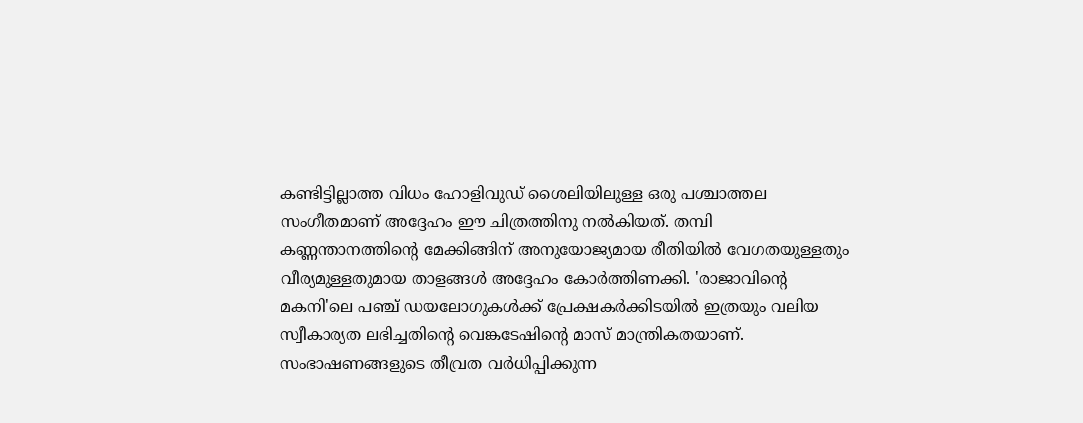കണ്ടിട്ടില്ലാത്ത വിധം ഹോളിവുഡ് ശൈലിയിലുള്ള ഒരു പശ്ചാത്തല സംഗീതമാണ് അദ്ദേഹം ഈ ചിത്രത്തിനു നൽകിയത്. തമ്പി കണ്ണന്താനത്തിന്‍റെ മേക്കിങ്ങിന് അനുയോജ്യമായ രീതിയിൽ വേഗതയുള്ളതും വീര്യമുള്ളതുമായ താളങ്ങൾ അദ്ദേഹം കോർത്തിണക്കി. 'രാജാവിന്‍റെ മകനി'ലെ പഞ്ച് ഡയലോഗുകൾക്ക് പ്രേക്ഷകർക്കിടയിൽ ഇത്രയും വലിയ സ്വീകാര്യത ലഭിച്ചതിന്‍റെ വെങ്കടേഷിന്‍റെ മാസ് മാന്ത്രികതയാണ്. സംഭാഷണങ്ങളുടെ തീവ്രത വർധിപ്പിക്കുന്ന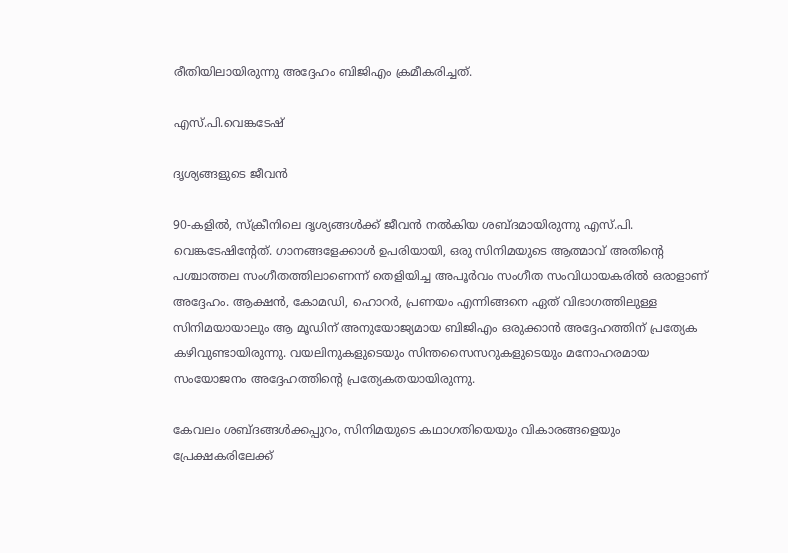രീതിയിലായിരുന്നു അദ്ദേഹം ബിജിഎം ക്രമീകരിച്ചത്.

എസ്.പി.വെങ്കടേഷ്

ദൃശ്യങ്ങളുടെ ജീവൻ

90-കളിൽ, സ്ക്രീനിലെ ദൃശ്യങ്ങൾക്ക് ജീവൻ നൽകിയ ശബ്ദമായിരുന്നു എസ്.പി. വെങ്കടേഷിന്‍റേത്. ഗാനങ്ങളേക്കാൾ ഉപരിയായി, ഒരു സിനിമയുടെ ആത്മാവ് അതിന്‍റെ പശ്ചാത്തല സംഗീതത്തിലാണെന്ന് തെളിയിച്ച അപൂർവം സംഗീത സംവിധായകരിൽ ഒരാളാണ് അദ്ദേഹം. ആക്ഷൻ, കോമഡി, ഹൊറർ, പ്രണയം എന്നിങ്ങനെ ഏത് വിഭാഗത്തിലുള്ള സിനിമയായാലും ആ മൂഡിന് അനുയോജ്യമായ ബിജിഎം ഒരുക്കാൻ അദ്ദേഹത്തിന് പ്രത്യേക കഴിവുണ്ടായിരുന്നു. വയലിനുകളുടെയും സിന്തസൈസറുകളുടെയും മനോഹരമായ സംയോജനം അദ്ദേഹത്തിന്‍റെ പ്രത്യേകതയായിരുന്നു.

കേവലം ശബ്ദങ്ങൾക്കപ്പുറം, സിനിമയുടെ കഥാഗതിയെയും വികാരങ്ങളെയും പ്രേക്ഷകരിലേക്ക്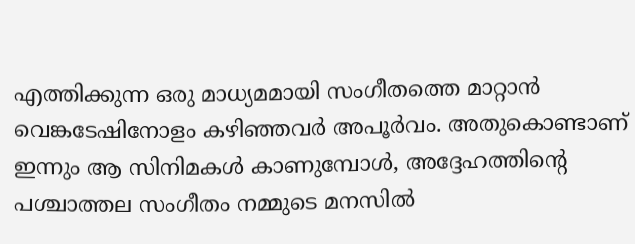എത്തിക്കുന്ന ഒരു മാധ്യമമായി സംഗീതത്തെ മാറ്റാൻ വെങ്കടേഷിനോളം കഴിഞ്ഞവർ അപൂർവം. അതുകൊണ്ടാണ് ഇന്നും ആ സിനിമകൾ കാണുമ്പോൾ, അദ്ദേഹത്തിന്‍റെ പശ്ചാത്തല സംഗീതം നമ്മുടെ മനസിൽ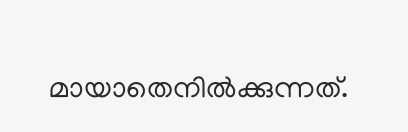മായാതെനിൽക്കുന്നത്.